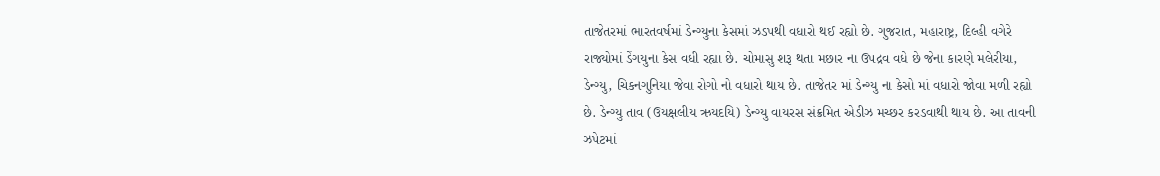તાજેતરમાં ભારતવર્ષમાં ડેન્ગ્યુના કેસમાં ઝડપથી વધારો થઈ રહ્યો છે. ગુજરાત, મહારાષ્ટ્ર, દિલ્હી વગેરે રાજ્યોમાં ડેંગયુના કેસ વધી રહ્યા છે. ચોમાસુ શરૂ થતા મછાર ના ઉપદ્રવ વધે છે જેના કારણે મલેરીયા, ડેન્ગ્યુ, ચિકનગુનિયા જેવા રોગો નો વધારો થાય છે. તાજેતર માં ડેન્ગ્યુ ના કેસો માં વધારો જોવા મળી રહ્યો છે. ડેન્ગ્યુ તાવ (ઉયક્ષલીય ઋયદયિ) ડેન્ગ્યુ વાયરસ સંક્રમિત એડીઝ મચ્છર કરડવાથી થાય છે. આ તાવની ઝપેટમાં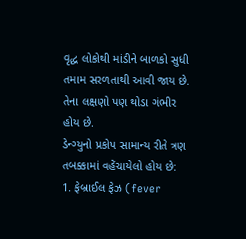વૃદ્ધ લોકોથી માંડીને બાળકો સુધી તમામ સરળતાથી આવી જાય છે. તેના લક્ષણો પણ થોડા ગંભીર હોય છે.
ડેન્ગ્યુનો પ્રકોપ સામાન્ય રીતે ત્રણ તબક્કામાં વહેંચાયેલો હોય છે:
1. ફેબ્રાઈલ ફેઝ (fever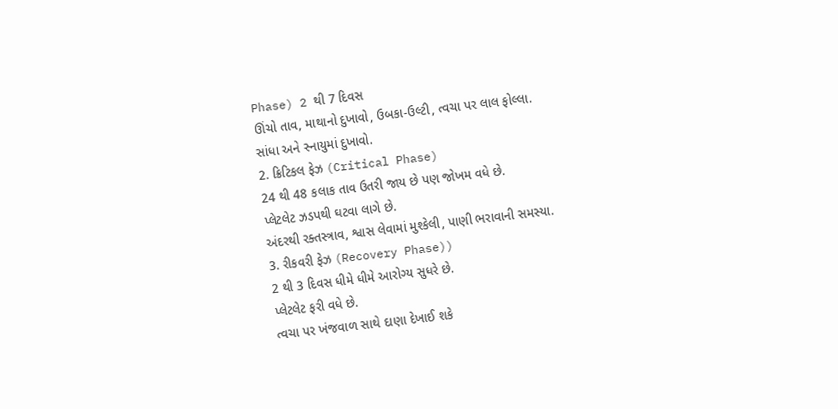Phase) 2 થી 7 દિવસ
ઊંચો તાવ, માથાનો દુખાવો, ઉબકા-ઉલ્ટી, ત્વચા પર લાલ ફોલ્લા.
સાંધા અને સ્નાયુમાં દુખાવો.
2. ક્રિટિકલ ફેઝ (Critical Phase)
24 થી 48 કલાક તાવ ઉતરી જાય છે પણ જોખમ વધે છે.
પ્લેટલેટ ઝડપથી ઘટવા લાગે છે.
અંદરથી રક્તસ્ત્રાવ, શ્વાસ લેવામાં મુશ્કેલી, પાણી ભરાવાની સમસ્યા.
3. રીકવરી ફેઝ (Recovery Phase))
2 થી 3 દિવસ ધીમે ધીમે આરોગ્ય સુધરે છે.
પ્લેટલેટ ફરી વધે છે.
ત્વચા પર ખંજવાળ સાથે દાણા દેખાઈ શકે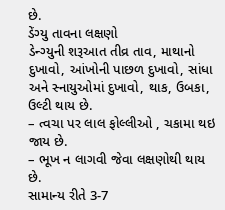છે.
ડેંગ્યુ તાવના લક્ષણો
ડેન્ગ્યુની શરૂઆત તીવ્ર તાવ, માથાનો દુખાવો, આંખોની પાછળ દુખાવો, સાંધા અને સ્નાયુઓમાં દુખાવો, થાક, ઉબકા, ઉલ્ટી થાય છે.
– ત્વચા પર લાલ ફોલ્લીઓ , ચકામા થઇ જાય છે.
– ભૂખ ન લાગવી જેવા લક્ષણોથી થાય છે.
સામાન્ય રીતે 3-7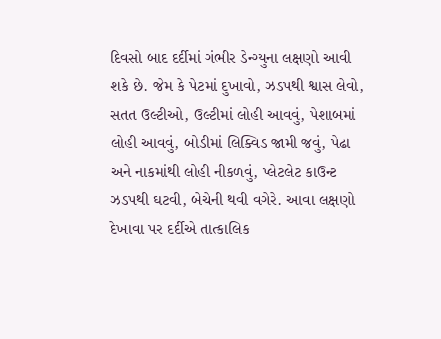દિવસો બાદ દર્દીમાં ગંભીર ડેન્ગ્યુના લક્ષણો આવી શકે છે. જેમ કે પેટમાં દુખાવો, ઝડપથી શ્વાસ લેવો, સતત ઉલ્ટીઓ, ઉલ્ટીમાં લોહી આવવું, પેશાબમાં લોહી આવવું, બોડીમાં લિક્વિડ જામી જવું, પેઢા અને નાકમાંથી લોહી નીકળવું, પ્લેટલેટ કાઉન્ટ ઝડપથી ઘટવી, બેચેની થવી વગેરે. આવા લક્ષણો દેખાવા પર દર્દીએ તાત્કાલિક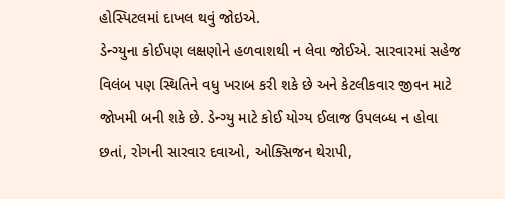હોસ્પિટલમાં દાખલ થવું જોઇએ.
ડેન્ગ્યુના કોઈપણ લક્ષણોને હળવાશથી ન લેવા જોઈએ. સારવારમાં સહેજ વિલંબ પણ સ્થિતિને વધુ ખરાબ કરી શકે છે અને કેટલીકવાર જીવન માટે જોખમી બની શકે છે. ડેન્ગ્યુ માટે કોઈ યોગ્ય ઈલાજ ઉપલબ્ધ ન હોવા છતાં, રોગની સારવાર દવાઓ, ઓક્સિજન થેરાપી,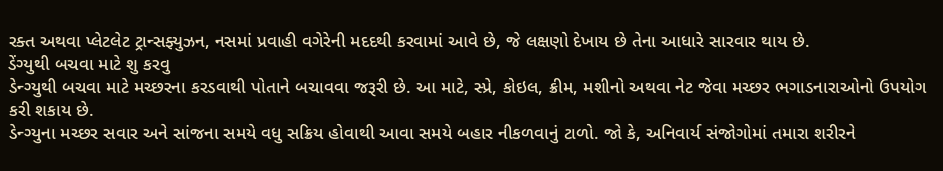રક્ત અથવા પ્લેટલેટ ટ્રાન્સફ્યુઝન, નસમાં પ્રવાહી વગેરેની મદદથી કરવામાં આવે છે, જે લક્ષણો દેખાય છે તેના આધારે સારવાર થાય છે.
ડેંગ્યુથી બચવા માટે શુ કરવુ
ડેન્ગ્યુથી બચવા માટે મચ્છરના કરડવાથી પોતાને બચાવવા જરૂરી છે. આ માટે, સ્પ્રે, કોઇલ, ક્રીમ, મશીનો અથવા નેટ જેવા મચ્છર ભગાડનારાઓનો ઉપયોગ કરી શકાય છે.
ડેન્ગ્યુના મચ્છર સવાર અને સાંજના સમયે વધુ સક્રિય હોવાથી આવા સમયે બહાર નીકળવાનું ટાળો. જો કે, અનિવાર્ય સંજોગોમાં તમારા શરીરને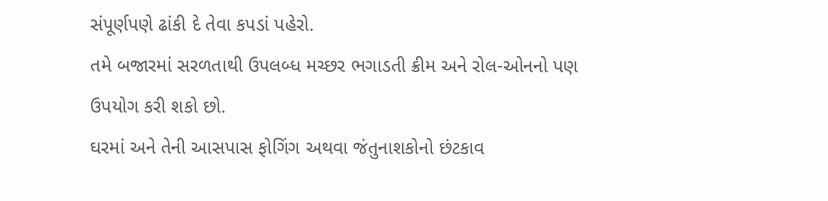સંપૂર્ણપણે ઢાંકી દે તેવા કપડાં પહેરો.
તમે બજારમાં સરળતાથી ઉપલબ્ધ મચ્છર ભગાડતી ક્રીમ અને રોલ-ઓનનો પણ ઉપયોગ કરી શકો છો.
ઘરમાં અને તેની આસપાસ ફોગિંગ અથવા જંતુનાશકોનો છંટકાવ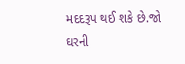મદદરૂપ થઈ શકે છે.જો ઘરની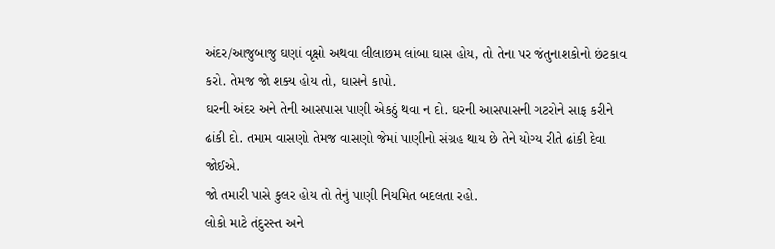અંદર/આજુબાજુ ઘણાં વૃક્ષો અથવા લીલાછમ લાંબા ઘાસ હોય, તો તેના પર જંતુનાશકોનો છંટકાવ કરો. તેમજ જો શક્ય હોય તો, ઘાસને કાપો.
ઘરની અંદર અને તેની આસપાસ પાણી એકઠું થવા ન દો. ઘરની આસપાસની ગટરોને સાફ કરીને ઢાંકી દો. તમામ વાસણો તેમજ વાસણો જેમાં પાણીનો સંગ્રહ થાય છે તેને યોગ્ય રીતે ઢાંકી દેવા જોઈએ.
જો તમારી પાસે કુલર હોય તો તેનું પાણી નિયમિત બદલતા રહો.
લોકો માટે તંદુરસ્ત અને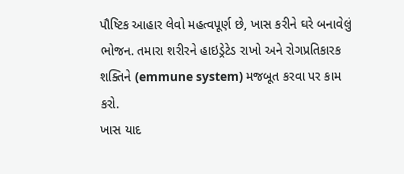પૌષ્ટિક આહાર લેવો મહત્વપૂર્ણ છે, ખાસ કરીને ઘરે બનાવેલું ભોજન. તમારા શરીરને હાઇડ્રેટેડ રાખો અને રોગપ્રતિકારક શક્તિને (emmune system) મજબૂત કરવા પર કામ કરો.
ખાસ યાદ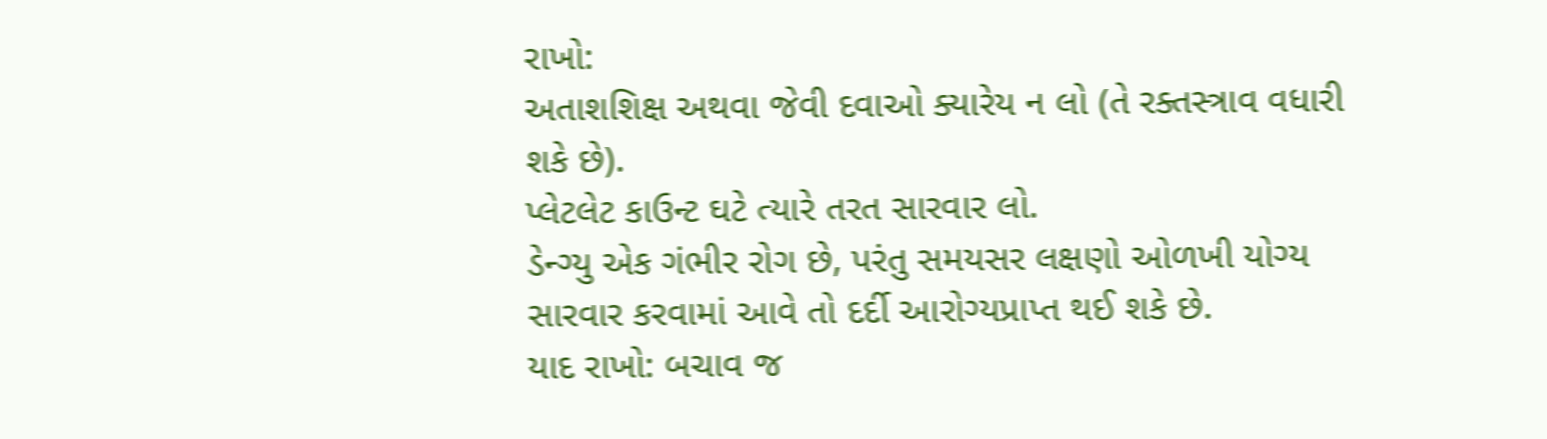રાખો:
અતાશશિક્ષ અથવા જેવી દવાઓ ક્યારેય ન લો (તે રક્તસ્ત્રાવ વધારી શકે છે).
પ્લેટલેટ કાઉન્ટ ઘટે ત્યારે તરત સારવાર લો.
ડેન્ગ્યુ એક ગંભીર રોગ છે, પરંતુ સમયસર લક્ષણો ઓળખી યોગ્ય સારવાર કરવામાં આવે તો દર્દી આરોગ્યપ્રાપ્ત થઈ શકે છે.
યાદ રાખો: બચાવ જ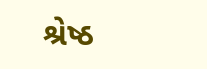શ્રેષ્ઠ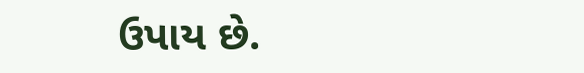ઉપાય છે.